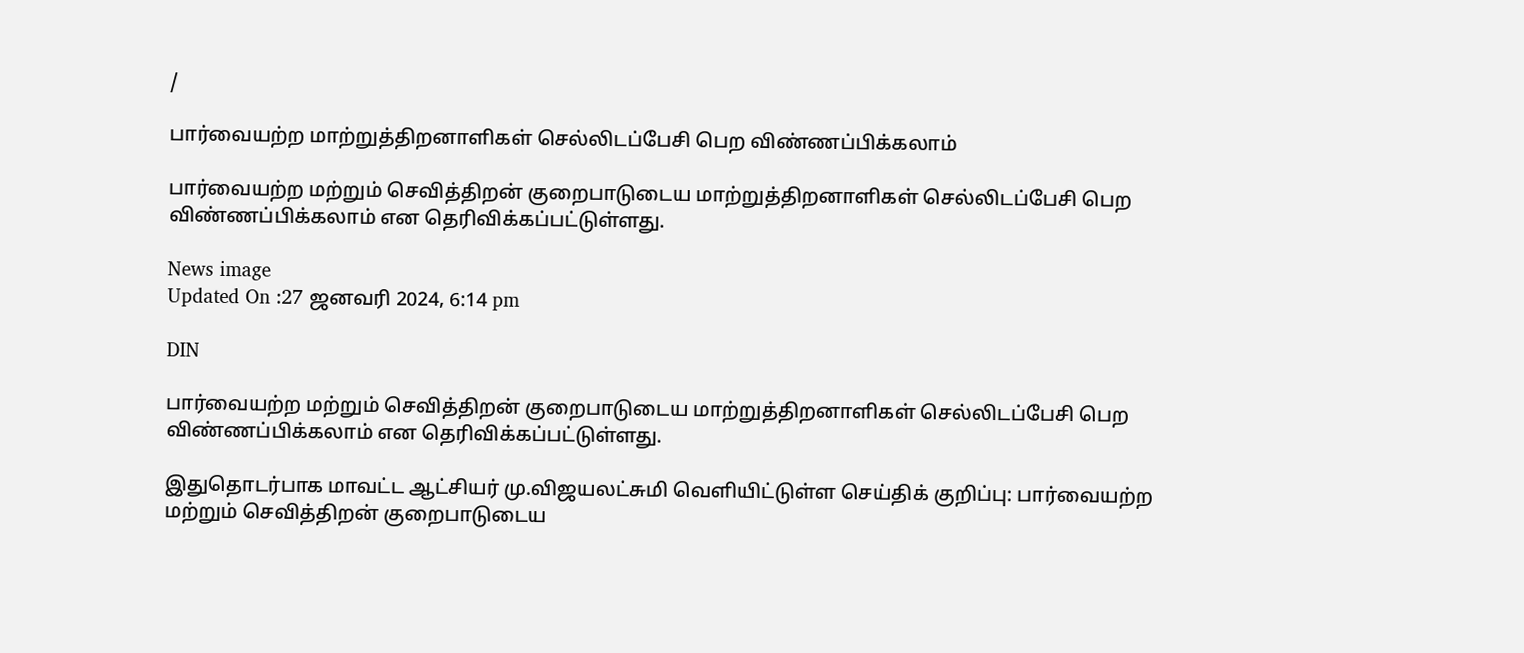/

பார்வையற்ற மாற்றுத்திறனாளிகள் செல்லிடப்பேசி பெற விண்ணப்பிக்கலாம்

பார்வையற்ற மற்றும் செவித்திறன் குறைபாடுடைய மாற்றுத்திறனாளிகள் செல்லிடப்பேசி பெற விண்ணப்பிக்கலாம் என தெரிவிக்கப்பட்டுள்ளது.

News image
Updated On :27 ஜனவரி 2024, 6:14 pm

DIN

பார்வையற்ற மற்றும் செவித்திறன் குறைபாடுடைய மாற்றுத்திறனாளிகள் செல்லிடப்பேசி பெற விண்ணப்பிக்கலாம் என தெரிவிக்கப்பட்டுள்ளது.

இதுதொடர்பாக மாவட்ட ஆட்சியர் மு.விஜயலட்சுமி வெளியிட்டுள்ள செய்திக் குறிப்பு: பார்வையற்ற மற்றும் செவித்திறன் குறைபாடுடைய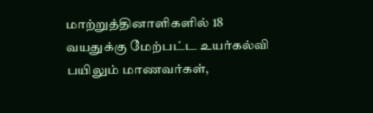மாற்றுத்தினாளிகளில் 18 வயதுக்கு மேற்பட்ட உயர்கல்வி பயிலும் மாணவர்கள்,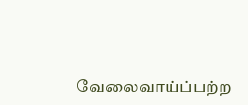வேலைவாய்ப்பற்ற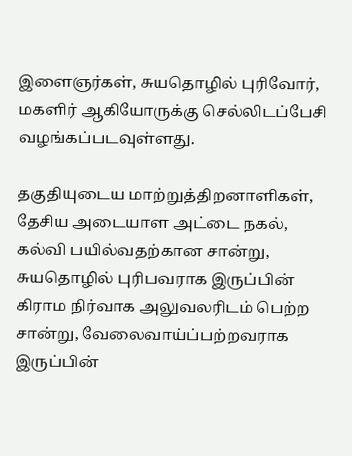இளைஞர்கள், சுயதொழில் புரிவோர், மகளிர் ஆகியோருக்கு செல்லிடப்பேசி வழங்கப்படவுள்ளது.

தகுதியுடைய மாற்றுத்திறனாளிகள், தேசிய அடையாள அட்டை நகல், கல்வி பயில்வதற்கான சான்று, சுயதொழில் புரிபவராக இருப்பின் கிராம நிர்வாக அலுவலரிடம் பெற்ற சான்று, வேலைவாய்ப்பற்றவராக இருப்பின்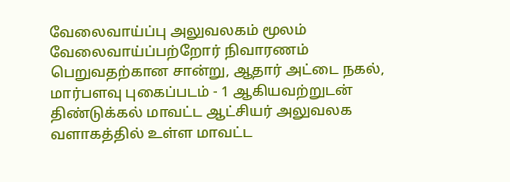வேலைவாய்ப்பு அலுவலகம் மூலம் வேலைவாய்ப்பற்றோர் நிவாரணம் பெறுவதற்கான சான்று, ஆதார் அட்டை நகல், மார்பளவு புகைப்படம் - 1 ஆகியவற்றுடன் திண்டுக்கல் மாவட்ட ஆட்சியர் அலுவலக வளாகத்தில் உள்ள மாவட்ட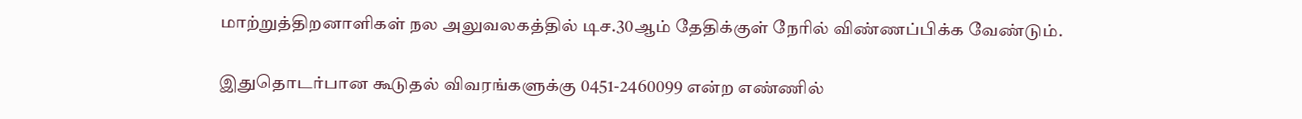மாற்றுத்திறனாளிகள் நல அலுவலகத்தில் டிச.30ஆம் தேதிக்குள் நேரில் விண்ணப்பிக்க வேண்டும்.

இதுதொடர்பான கூடுதல் விவரங்களுக்கு 0451-2460099 என்ற எண்ணில்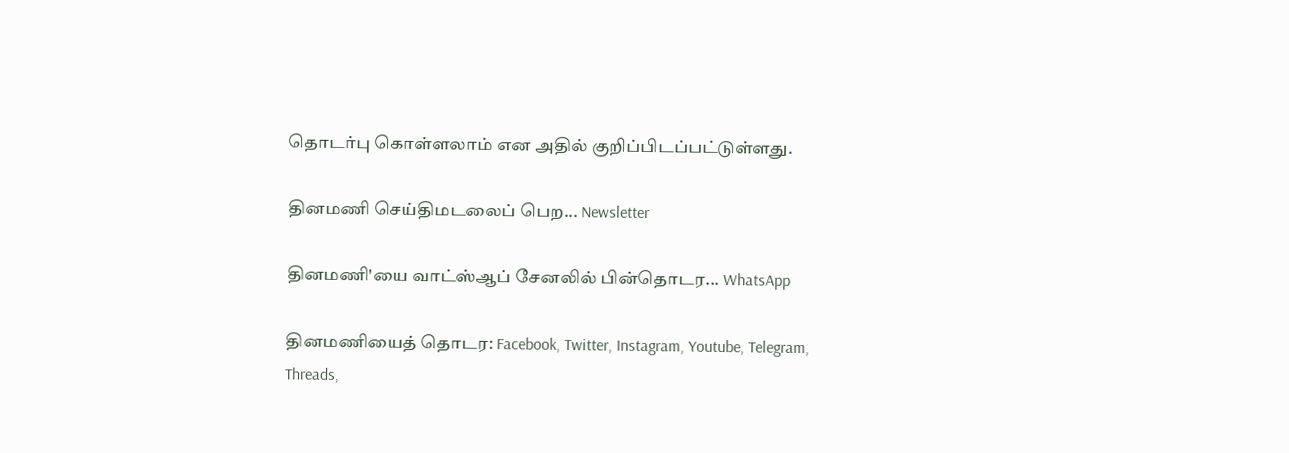தொடர்பு கொள்ளலாம் என அதில் குறிப்பிடப்பட்டுள்ளது.

தினமணி செய்திமடலைப் பெற... Newsletter

தினமணி'யை வாட்ஸ்ஆப் சேனலில் பின்தொடர... WhatsApp

தினமணியைத் தொடர: Facebook, Twitter, Instagram, Youtube, Telegram, Threads,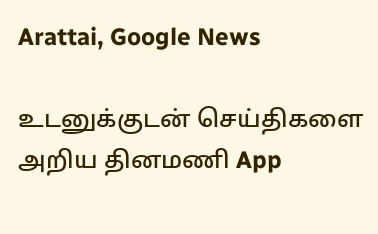Arattai, Google News

உடனுக்குடன் செய்திகளை அறிய தினமணி App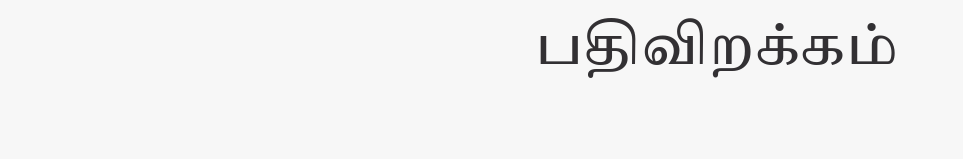பதிவிறக்கம்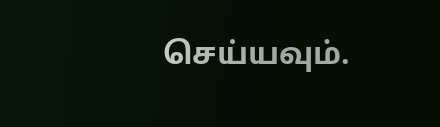செய்யவும்.